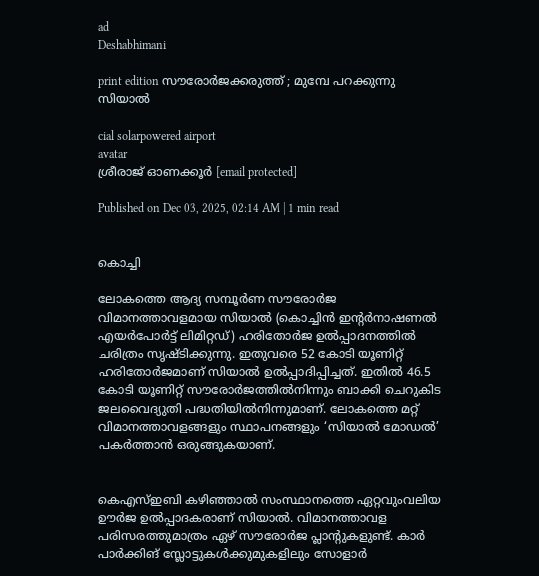ad
Deshabhimani

print edition സ‍ൗരോർജക്കരുത്ത്‌ ; മുമ്പേ പറക്കുന്നു സിയാൽ

cial solarpowered airport
avatar
ശ്രീരാജ്‌ ഓണക്കൂർ [email protected]

Published on Dec 03, 2025, 02:14 AM | 1 min read


കൊച്ചി

ലോകത്തെ ആദ്യ സമ്പൂർണ സൗരോർജ വിമാനത്താവളമായ സിയാൽ (കൊച്ചിൻ ഇന്റർനാഷണൽ എയർപോർട്ട്‌ ലിമിറ്റഡ്‌) ഹരിതോർജ ഉൽപ്പാദനത്തിൽ ചരിത്രം സൃഷ്ടിക്കുന്നു. ഇതുവരെ 52 കോടി യൂണിറ്റ്‌ ഹരിതോർജമാണ്‌ സിയാൽ ഉൽപ്പാദിപ്പിച്ചത്‌. ഇതിൽ 46.5 കോടി യൂണിറ്റ്‌ സ‍ൗരോർജത്തിൽനിന്നും ബാക്കി ചെറുകിട ജലവൈദ്യുതി പദ്ധതിയിൽനിന്നുമാണ്‌. ലോകത്തെ മറ്റ്‌ വിമാനത്താവളങ്ങളും സ്ഥാപനങ്ങളും ‘സിയാൽ മോഡൽ’ പകർത്താൻ ഒരുങ്ങുകയാണ്‌.


കെഎസ്‌ഇബി കഴിഞ്ഞാൽ സംസ്ഥാനത്തെ ഏറ്റവുംവലിയ ഊർജ ഉൽപ്പാദകരാണ് സിയാൽ. വിമാനത്താവള പരിസരത്തുമാത്രം ഏഴ്‌ സ‍ൗരോർജ പ്ലാന്റുകളുണ്ട്. കാർ പാർക്കിങ് സ്ലോട്ടുകൾക്കുമുകളിലും സോളാർ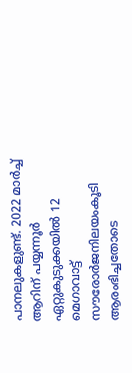പാനലുകളുണ്ട്‌. 2022 മാർച്ച് ആറിന്‌ പയ്യന്നൂർ ഏറ്റുകുടുക്കയിൽ 12 മെഗാവാട്ട് സൗരോർജനിലയംകൂടി ആരംഭിച്ചതോടെ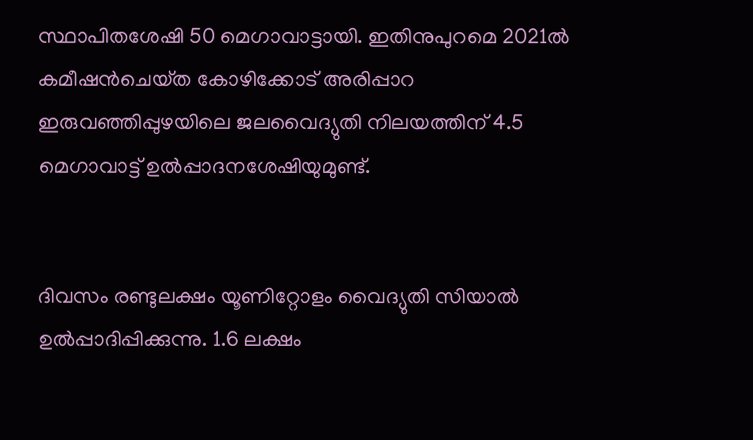സ്ഥാപിതശേഷി 50 മെഗാവാട്ടായി. ഇതിനുപുറമെ 2021ൽ കമീഷൻചെയ്‌ത കോഴിക്കോട് അരിപ്പാറ ഇരുവഞ്ഞിപ്പുഴയിലെ ജലവൈദ്യുതി നിലയത്തിന് 4.5 മെഗാവാട്ട്‌ ഉൽപ്പാദനശേഷിയുമുണ്ട്‌.


ദിവസം രണ്ടുലക്ഷം യൂണിറ്റോളം വൈദ്യുതി സിയാൽ ഉൽപ്പാദിപ്പിക്കുന്നു. 1.6 ലക്ഷം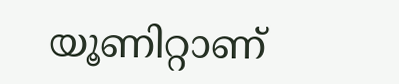യൂണിറ്റാണ്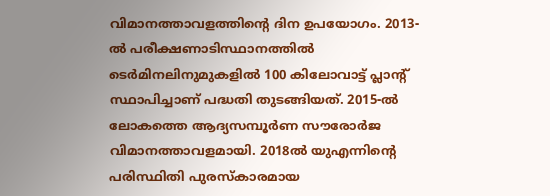വിമാനത്താവളത്തിന്റെ ദിന ഉപയോഗം. 2013-ൽ പരീക്ഷണാടിസ്ഥാനത്തിൽ ടെർമിനലിനുമുകളിൽ 100 കിലോവാട്ട് പ്ലാന്റ് സ്ഥാപിച്ചാണ്‌ പദ്ധതി തുടങ്ങിയത്‌. 2015-ൽ ലോകത്തെ ആദ്യസമ്പൂർണ സൗരോർജ വിമാനത്താവളമായി. 2018ൽ യുഎന്നിന്റെ പരിസ്ഥിതി പുരസ്‌കാരമായ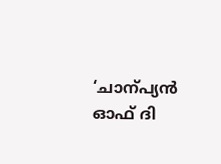‘ചാന്പ്യൻ ഓഫ്‌ ദി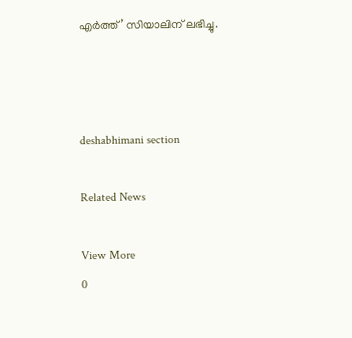എർത്ത്‌’ സിയാലിന്‌ ലഭിച്ചു.



deshabhimani section

Related News

View More
0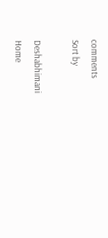comments
Sort by

Deshabhimani
Home